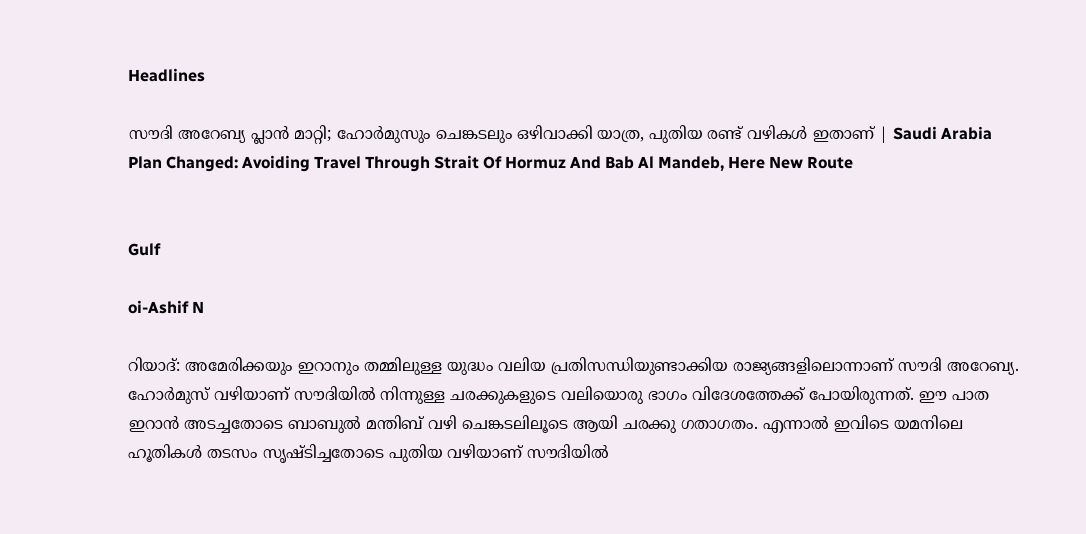Headlines

സൗദി അറേബ്യ പ്ലാന്‍ മാറ്റി; ഹോര്‍മുസും ചെങ്കടലും ഒഴിവാക്കി യാത്ര, പുതിയ രണ്ട് വഴികള്‍ ഇതാണ് | Saudi Arabia Plan Changed: Avoiding Travel Through Strait Of Hormuz And Bab Al Mandeb, Here New Route


Gulf

oi-Ashif N

റിയാദ്: അമേരിക്കയും ഇറാനും തമ്മിലുള്ള യുദ്ധം വലിയ പ്രതിസന്ധിയുണ്ടാക്കിയ രാജ്യങ്ങളിലൊന്നാണ് സൗദി അറേബ്യ. ഹോര്‍മുസ് വഴിയാണ് സൗദിയില്‍ നിന്നുള്ള ചരക്കുകളുടെ വലിയൊരു ഭാഗം വിദേശത്തേക്ക് പോയിരുന്നത്. ഈ പാത ഇറാന്‍ അടച്ചതോടെ ബാബുല്‍ മന്തിബ് വഴി ചെങ്കടലിലൂടെ ആയി ചരക്കു ഗതാഗതം. എന്നാല്‍ ഇവിടെ യമനിലെ ഹൂതികള്‍ തടസം സൃഷ്ടിച്ചതോടെ പുതിയ വഴിയാണ് സൗദിയില്‍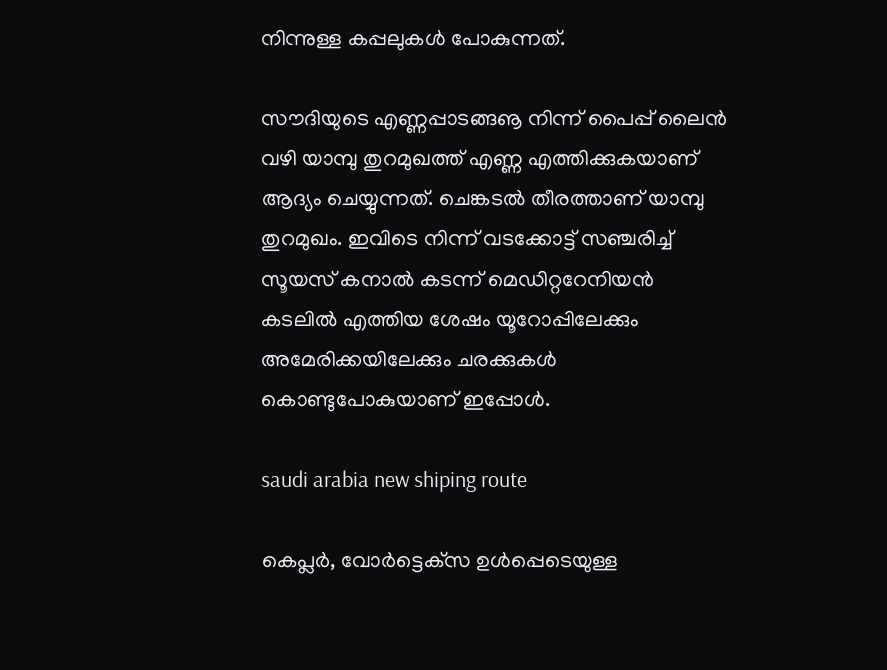നിന്നുള്ള കപ്പലുകള്‍ പോകുന്നത്.

സൗദിയുടെ എണ്ണപ്പാടങ്ങൡ നിന്ന് പൈപ്പ് ലൈന്‍ വഴി യാമ്പു തുറമുഖത്ത് എണ്ണ എത്തിക്കുകയാണ് ആദ്യം ചെയ്യുന്നത്. ചെങ്കടല്‍ തീരത്താണ് യാമ്പു തുറമുഖം. ഇവിടെ നിന്ന് വടക്കോട്ട് സഞ്ചരിച്ച് സൂയസ് കനാല്‍ കടന്ന് മെഡിറ്ററേനിയന്‍ കടലില്‍ എത്തിയ ശേഷം യൂറോപ്പിലേക്കും അമേരിക്കയിലേക്കും ചരക്കുകള്‍ കൊണ്ടുപോകുയാണ് ഇപ്പോള്‍.

saudi arabia new shiping route

കെപ്ലര്‍, വോര്‍ട്ടെക്‌സ ഉള്‍പ്പെടെയുള്ള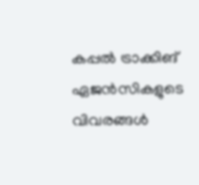കപ്പല്‍ ട്രാക്കിങ് ഏജന്‍സികളുടെ വിവരങ്ങള്‍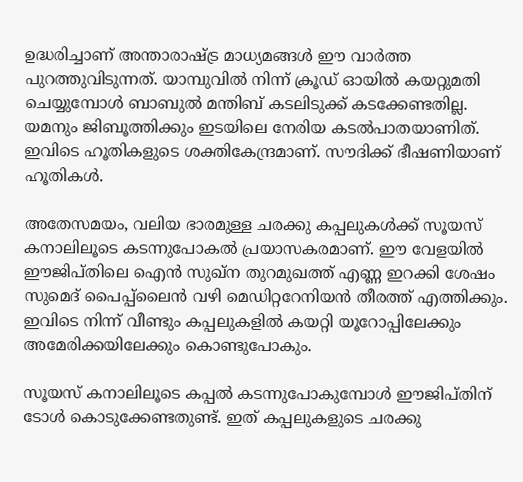ഉദ്ധരിച്ചാണ് അന്താരാഷ്ട്ര മാധ്യമങ്ങള്‍ ഈ വാര്‍ത്ത പുറത്തുവിടുന്നത്. യാമ്പുവില്‍ നിന്ന് ക്രൂഡ് ഓയില്‍ കയറ്റുമതി ചെയ്യുമ്പോള്‍ ബാബുല്‍ മന്തിബ് കടലിടുക്ക് കടക്കേണ്ടതില്ല. യമനും ജിബൂത്തിക്കും ഇടയിലെ നേരിയ കടല്‍പാതയാണിത്. ഇവിടെ ഹൂതികളുടെ ശക്തികേന്ദ്രമാണ്. സൗദിക്ക് ഭീഷണിയാണ് ഹൂതികള്‍.

അതേസമയം, വലിയ ഭാരമുള്ള ചരക്കു കപ്പലുകള്‍ക്ക് സൂയസ് കനാലിലൂടെ കടന്നുപോകല്‍ പ്രയാസകരമാണ്. ഈ വേളയില്‍ ഈജിപ്തിലെ ഐന്‍ സുഖ്‌ന തുറമുഖത്ത് എണ്ണ ഇറക്കി ശേഷം സുമെദ് പൈപ്പ്‌ലൈന്‍ വഴി മെഡിറ്ററേനിയന്‍ തീരത്ത് എത്തിക്കും. ഇവിടെ നിന്ന് വീണ്ടും കപ്പലുകളില്‍ കയറ്റി യൂറോപ്പിലേക്കും അമേരിക്കയിലേക്കും കൊണ്ടുപോകും.

സൂയസ് കനാലിലൂടെ കപ്പല്‍ കടന്നുപോകുമ്പോള്‍ ഈജിപ്തിന് ടോള്‍ കൊടുക്കേണ്ടതുണ്ട്. ഇത് കപ്പലുകളുടെ ചരക്കു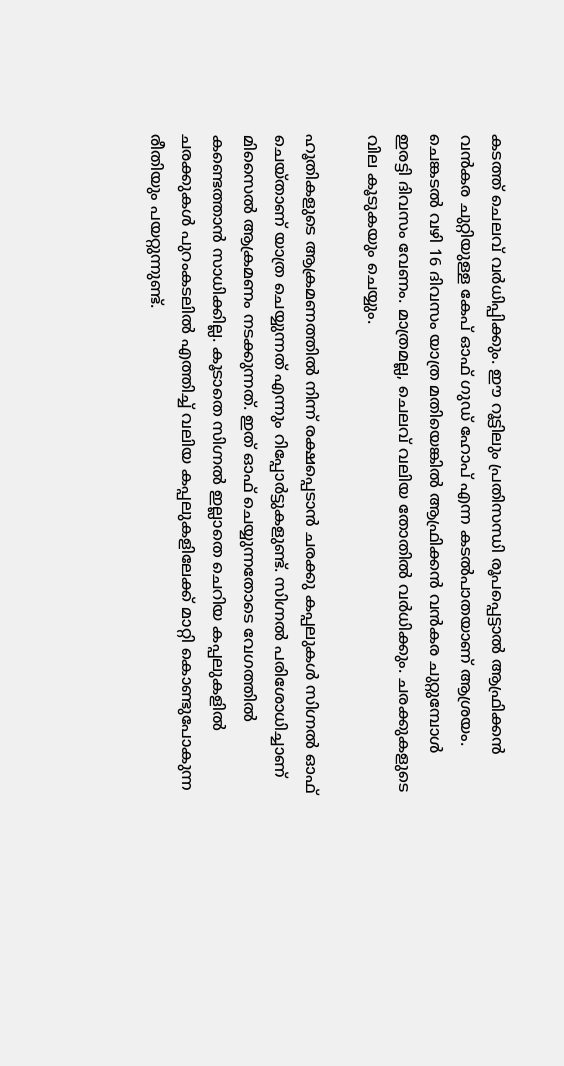കടത്ത് ചെലവ് വര്‍ധിപ്പിക്കും. ഈ റൂട്ടിലും പ്രതിസന്ധി രൂപപ്പെട്ടാല്‍ ആഫ്രിക്കന്‍ വന്‍കര ചുറ്റിയുള്ള കേപ് ഓഫ് ഗുഡ് ഹോപ് എന്ന കടല്‍പാതയാണ് ആശ്രയം. ചെങ്കടല്‍ വഴി 16 ദിവസം യാത്ര മതിയെങ്കില്‍ ആഫ്രിക്കന്‍ വന്‍കര ചുറ്റുമ്പോള്‍ ഇരട്ടി ദിവസം വേണം. മാത്രമല്ല, ചെലവ് വലിയ തോതില്‍ വര്‍ധിക്കും. ചരക്കുകളുടെ വില കൂടുകയും ചെയ്യും.

ഹൂതികളുടെ ആക്രമണത്തില്‍ നിന്ന് രക്ഷപ്പെടാന്‍ ചരക്കു കപ്പലുകള്‍ സിഗ്നല്‍ ഓഫ് ചെയ്താണ് യാത്ര ചെയ്യുന്നത് എന്നും റിപ്പോര്‍ട്ടുകളുണ്ട്. സിഗ്നല്‍ പരിശോധിച്ചാണ് മിസൈല്‍ ആക്രമണം നടക്കുന്നത്. ഇത് ഓഫ് ചെയ്യുന്നതോടെ വേഗത്തില്‍ കണ്ടെത്താന്‍ സാധിക്കില്ല. കൂടാതെ സിഗ്നല്‍ ഇല്ലാതെ ചെറിയ കപ്പലുകളില്‍ ചരക്കുകള്‍ പുറംകടലില്‍ എത്തിച്ച് വലിയ കപ്പലുകളിലേക്ക് മാറ്റി കൊണ്ടുപോകുന്ന രീതിയും പയറ്റുന്നുണ്ട്.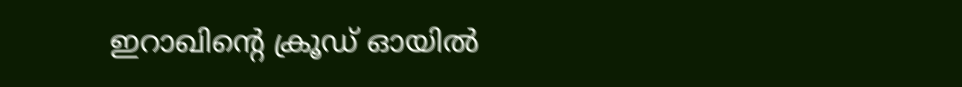ഇറാഖിന്റെ ക്രൂഡ് ഓയില്‍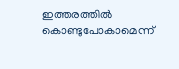ഇത്തരത്തില്‍ കൊണ്ടുപോകാമെന്ന്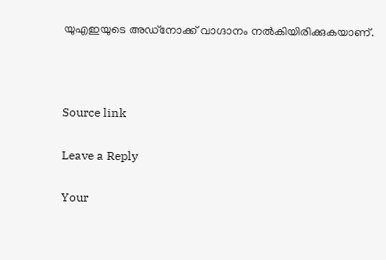യുഎഇയുടെ അഡ്‌നോക്ക് വാഗ്ദാനം നല്‍കിയിരിക്കുകയാണ്.



Source link

Leave a Reply

Your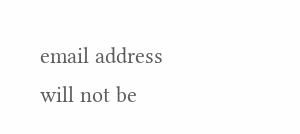email address will not be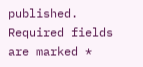published. Required fields are marked *